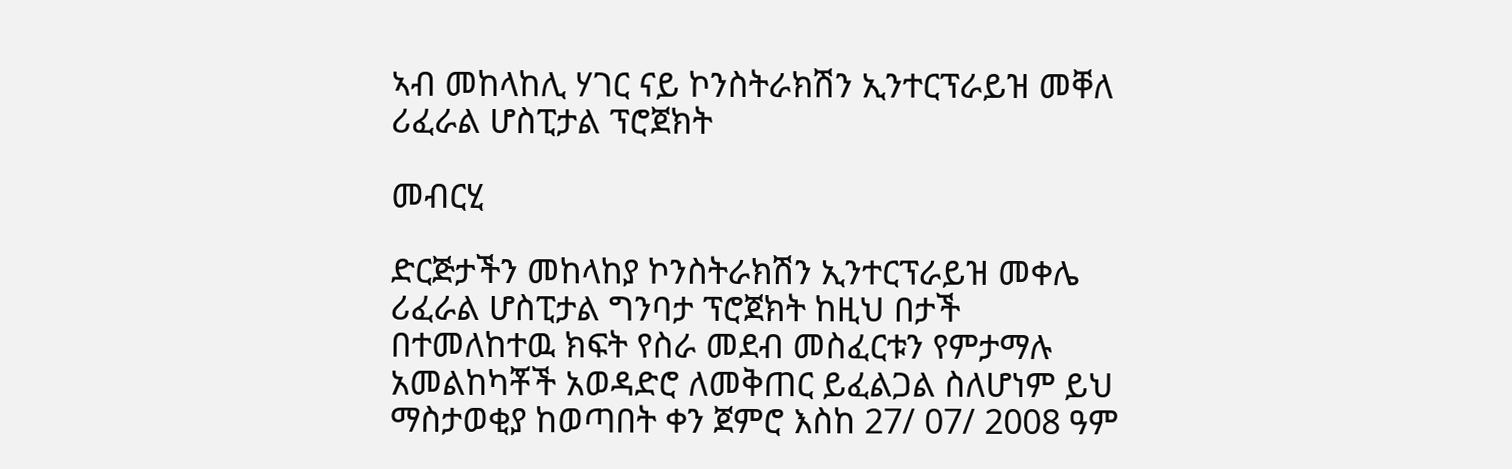ኣብ መከላከሊ ሃገር ናይ ኮንስትራክሽን ኢንተርፕራይዝ መቐለ ሪፈራል ሆስፒታል ፕሮጀክት

መብርሂ

ድርጅታችን መከላከያ ኮንስትራክሽን ኢንተርፕራይዝ መቀሌ ሪፈራል ሆስፒታል ግንባታ ፕሮጀክት ከዚህ በታች በተመለከተዉ ክፍት የስራ መደብ መስፈርቱን የምታማሉ አመልከካቾች አወዳድሮ ለመቅጠር ይፈልጋል ስለሆነም ይህ ማስታወቂያ ከወጣበት ቀን ጀምሮ እስከ 27/ 07/ 2008 ዓም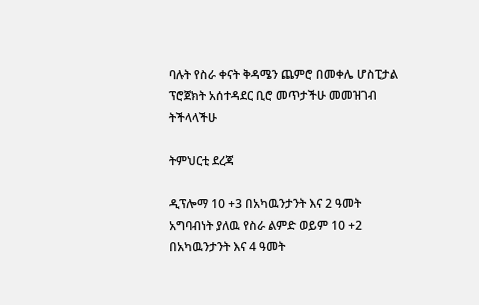ባሉት የስራ ቀናት ቅዳሜን ጨምሮ በመቀሌ ሆስፒታል ፕሮጀክት አሰተዳደር ቢሮ መጥታችሁ መመዝገብ ትችላላችሁ

ትምህርቲ ደረጃ

ዲፕሎማ 10 +3 በአካዉንታንት እና 2 ዓመት አግባብነት ያለዉ የስራ ልምድ ወይም 10 +2 በአካዉንታንት እና 4 ዓመት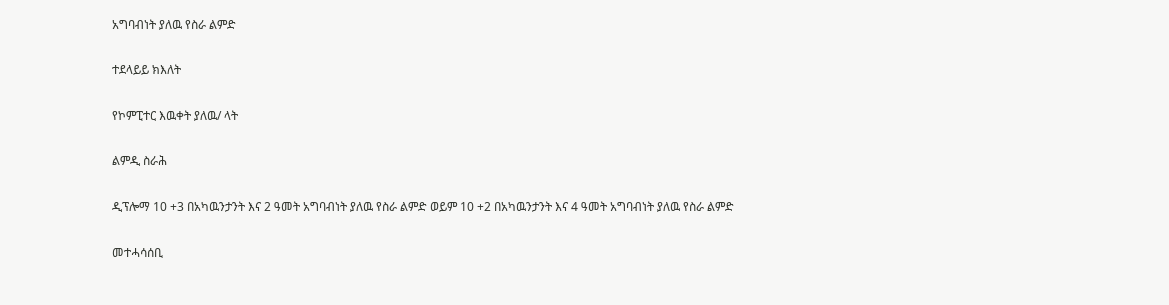አግባብነት ያለዉ የስራ ልምድ

ተደላይይ ክእለት

የኮምፒተር እዉቀት ያለዉ/ ላት

ልምዲ ስራሕ

ዲፕሎማ 10 +3 በአካዉንታንት እና 2 ዓመት አግባብነት ያለዉ የስራ ልምድ ወይም 10 +2 በአካዉንታንት እና 4 ዓመት አግባብነት ያለዉ የስራ ልምድ

መተሓሳሰቢ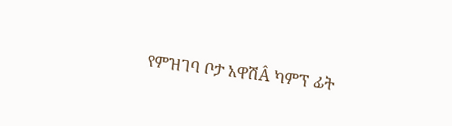የምዝገባ ቦታ አዋሽÂ ካምፕ ፊት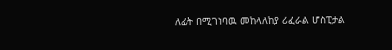ለፊት በሚገነባዉ መከላለከያ ሪፈራል ሆስፒታል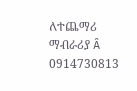ለተጨማሪ ማብራሪያ Â 0914730813